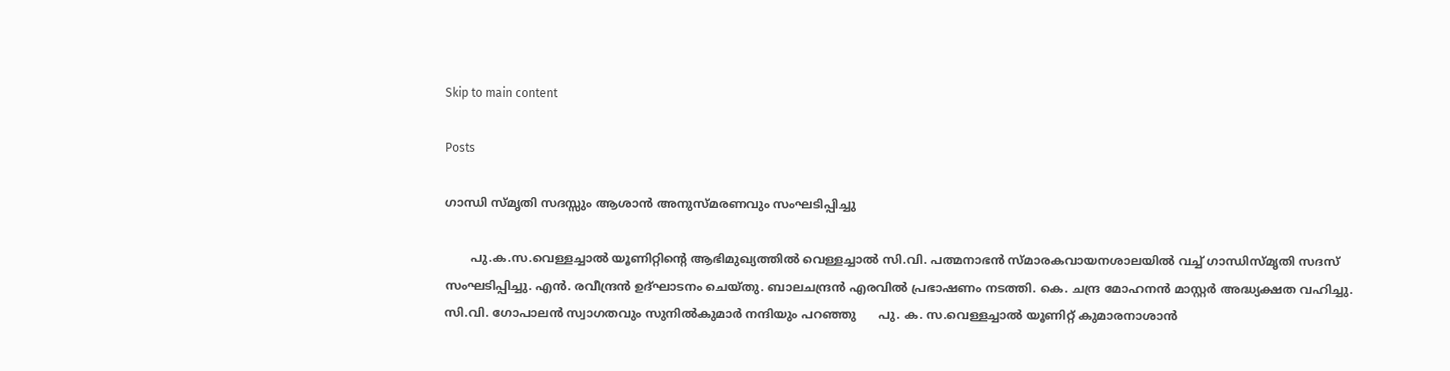Skip to main content

Posts

ഗാന്ധി സ്മൃതി സദസ്സും ആശാന്‍ അനുസ്മരണവും സംഘടിപ്പിച്ചു

       പു.ക.സ.വെള്ളച്ചാൽ യൂണിറ്റിൻ്റെ ആഭിമുഖ്യത്തിൽ വെള്ളച്ചാൽ സി.വി. പത്മനാഭൻ സ്മാരകവായനശാലയിൽ വച്ച് ഗാന്ധിസ്മൃതി സദസ് സംഘടിപ്പിച്ചു. എൻ. രവീന്ദ്രൻ ഉദ്ഘാടനം ചെയ്തു. ബാലചന്ദ്രൻ എരവിൽ പ്രഭാഷണം നടത്തി. കെ. ചന്ദ്ര മോഹനൻ മാസ്റ്റർ അദ്ധ്യക്ഷത വഹിച്ചു. സി.വി. ഗോപാലൻ സ്വാഗതവും സുനിൽകുമാർ നന്ദിയും പറഞ്ഞു      പു. ക. സ.വെള്ളച്ചാൽ യൂണിറ്റ് കുമാരനാശാൻ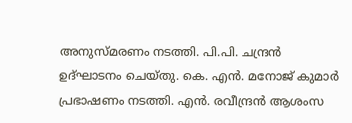അനുസ്മരണം നടത്തി. പി.പി. ചന്ദ്രൻ ഉദ്ഘാടനം ചെയ്തു. കെ. എൻ. മനോജ് കുമാർ പ്രഭാഷണം നടത്തി. എൻ. രവീന്ദ്രൻ ആശംസ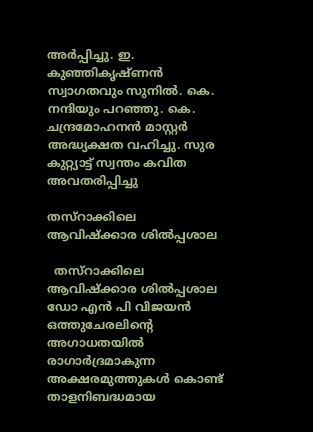അർപ്പിച്ചു. ഇ. കുഞ്ഞികൃഷ്ണൻ സ്വാഗതവും സുനിൽ. കെ. നന്ദിയും പറഞ്ഞു. കെ. ചന്ദ്രമോഹനൻ മാസ്റ്റർ അദ്ധ്യക്ഷത വഹിച്ചു. സുര കുറ്റ്യാട്ട് സ്വന്തം കവിത അവതരിപ്പിച്ചു

തസ്റാക്കിലെ ആവിഷ്ക്കാര ശിൽപ്പശാല

  തസ്റാക്കിലെ ആവിഷ്ക്കാര ശിൽപ്പശാല                                              ഡോ എന്‍ പി വിജയന്‍            ഒത്തുചേരലിൻ്റെ അഗാധതയിൽ രാഗാർദ്രമാകുന്ന അക്ഷരമുത്തുകൾ കൊണ്ട് താളനിബദ്ധമായ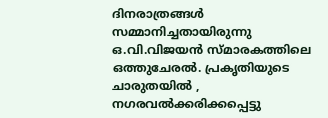ദിനരാത്രങ്ങൾ സമ്മാനിച്ചതായിരുന്നു ഒ.വി.വിജയൻ സ്മാരകത്തിലെ ഒത്തുചേരൽ. പ്രകൃതിയുടെ ചാരുതയിൽ , നഗരവൽക്കരിക്കപ്പെട്ടു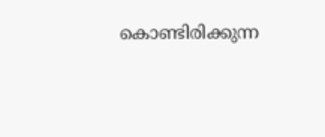കൊണ്ടിരിക്കുന്ന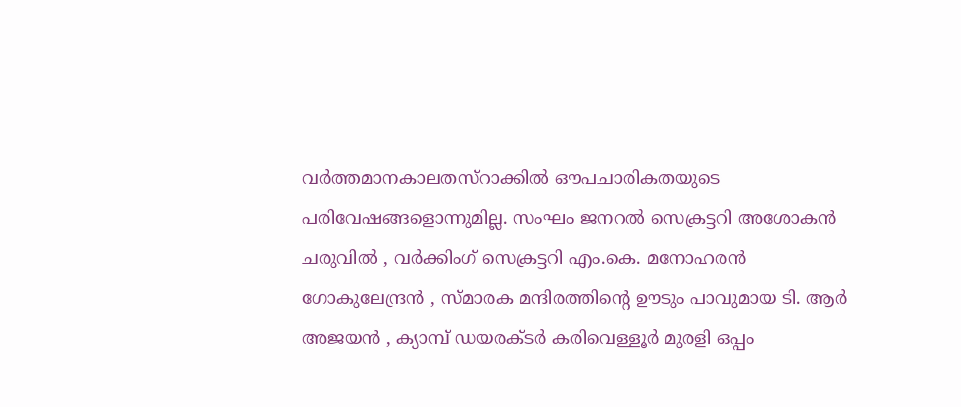വർത്തമാനകാലതസ്റാക്കിൽ ഔപചാരികതയുടെ പരിവേഷങ്ങളൊന്നുമില്ല. സംഘം ജനറൽ സെക്രട്ടറി അശോകൻ ചരുവിൽ , വർക്കിംഗ് സെക്രട്ടറി എം.കെ. മനോഹരൻ ഗോകുലേന്ദ്രൻ , സ്മാരക മന്ദിരത്തിൻ്റെ ഊടും പാവുമായ ടി. ആർ അജയൻ , ക്യാമ്പ് ഡയരക്ടർ കരിവെള്ളൂർ മുരളി ഒപ്പം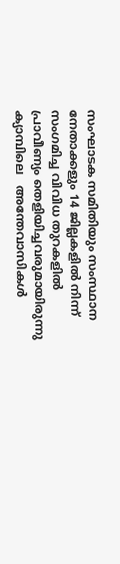സംഘാടക സമിതിയും സംസ്ഥാന നേതാക്കളും 14 ജില്ലകളിൽ നിന്ന് സംഗമിച്ച വിവിധ തുറകളിൽ പ്രാവീണ്യം തെളിയിച്ചവരുമായിരുന്നു ക്യാമ്പിലെ   അന്തേവാസികൾ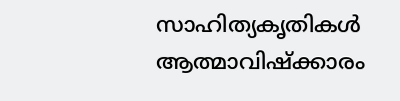സാഹിത്യകൃതികൾ ആത്മാവിഷ്ക്കാരം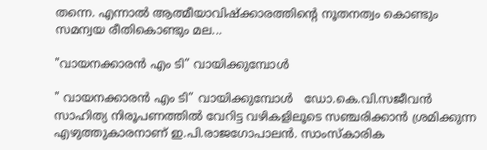തന്നെ. എന്നാൽ ആത്മീയാവിഷ്ക്കാരത്തിൻ്റെ നൂതനത്വം കൊണ്ടും സമന്വയ രീതികൊണ്ടും മല...

"വായനക്കാരൻ എം ടി” വായിക്കുമ്പോൾ

" വായനക്കാരൻ എം ടി” വായിക്കുമ്പോൾ   ഡോ.കെ.വി.സജീവൻ                                           സാഹിത്യ നിരൂപണത്തിൽ വേറിട്ട വഴികളിലൂടെ സഞ്ചരിക്കാൻ ശ്രമിക്കുന്ന എഴുത്തുകാരനാണ് ഇ.പി.രാജഗോപാലൻ. സാംസ്കാരിക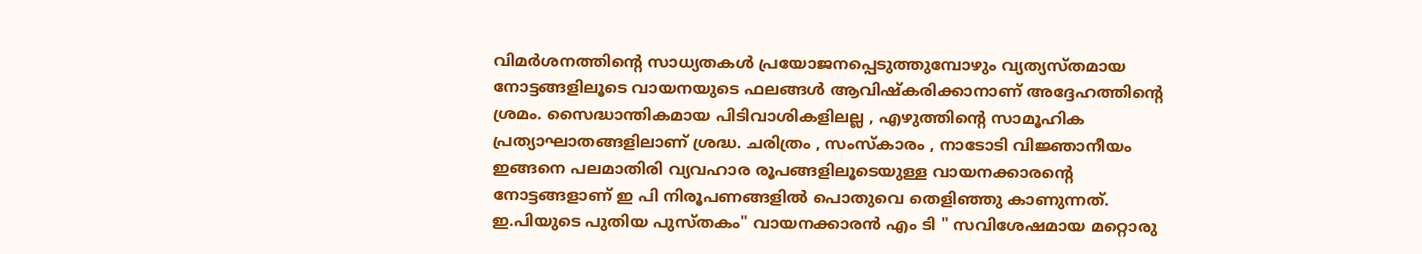വിമർശനത്തിൻ്റെ സാധ്യതകൾ പ്രയോജനപ്പെടുത്തുമ്പോഴും വ്യത്യസ്തമായ നോട്ടങ്ങളിലൂടെ വായനയുടെ ഫലങ്ങൾ ആവിഷ്കരിക്കാനാണ് അദ്ദേഹത്തിൻ്റെ ശ്രമം. സൈദ്ധാന്തികമായ പിടിവാശികളിലല്ല , എഴുത്തിൻ്റെ സാമൂഹിക പ്രത്യാഘാതങ്ങളിലാണ് ശ്രദ്ധ. ചരിത്രം , സംസ്‌കാരം , നാടോടി വിജ്ഞാനീയം ഇങ്ങനെ പലമാതിരി വ്യവഹാര രൂപങ്ങളിലൂടെയുള്ള വായനക്കാരൻ്റെ നോട്ടങ്ങളാണ് ഇ പി നിരൂപണങ്ങളിൽ പൊതുവെ തെളിഞ്ഞു കാണുന്നത്.      ഇ.പിയുടെ പുതിയ പുസ്തകം" വായനക്കാരൻ എം ടി " സവിശേഷമായ മറ്റൊരു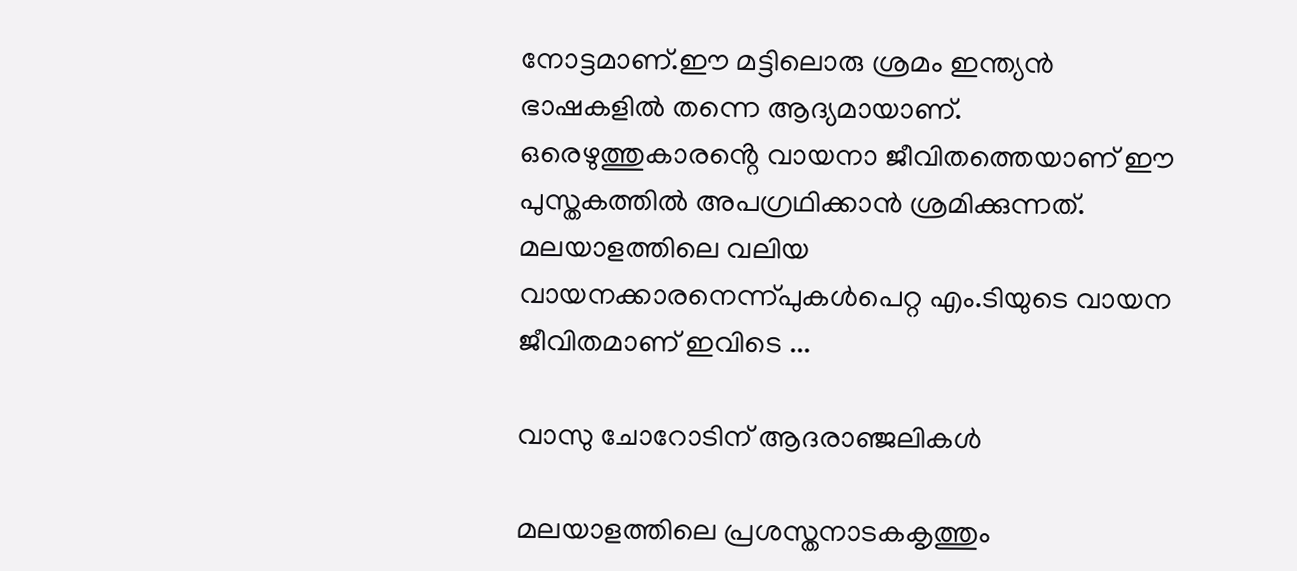നോട്ടമാണ്.ഈ മട്ടിലൊരു ശ്രമം ഇന്ത്യൻ ഭാഷകളിൽ തന്നെ ആദ്യമായാണ്‌. ഒരെഴുത്തുകാരൻ്റെ വായനാ ജീവിതത്തെയാണ് ഈ പുസ്തകത്തിൽ അപഗ്രഥിക്കാൻ ശ്രമിക്കുന്നത്. മലയാളത്തിലെ വലിയ വായനക്കാരനെന്ന്പുകൾപെറ്റ എം.ടിയുടെ വായന ജീവിതമാണ് ഇവിടെ ...

വാസു ചോറോടിന് ആദരാഞ്ജലികൾ

മലയാളത്തിലെ പ്രശസ്തനാടകകൃത്തും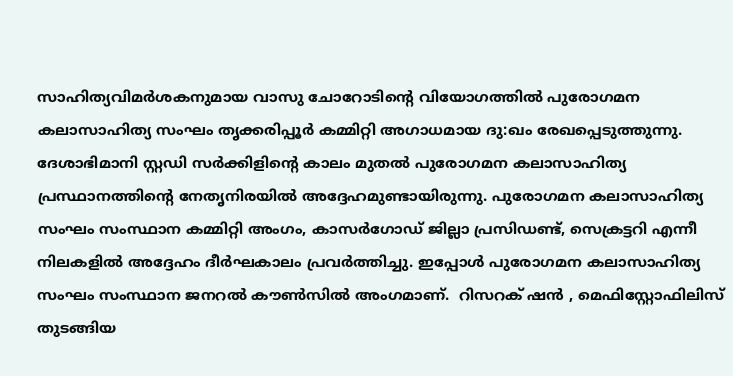സാഹിത്യവിമർശകനുമായ വാസു ചോറോടിൻ്റെ വിയോഗത്തിൽ പുരോഗമന കലാസാഹിത്യ സംഘം തൃക്കരിപ്പൂർ കമ്മിറ്റി അഗാധമായ ദു:ഖം രേഖപ്പെടുത്തുന്നു. ദേശാഭിമാനി സ്റ്റഡി സർക്കിളിൻ്റെ കാലം മുതൽ പുരോഗമന കലാസാഹിത്യ പ്രസ്ഥാനത്തിൻ്റെ നേതൃനിരയിൽ അദ്ദേഹമുണ്ടായിരുന്നു. പുരോഗമന കലാസാഹിത്യ സംഘം സംസ്ഥാന കമ്മിറ്റി അംഗം, കാസർഗോഡ് ജില്ലാ പ്രസിഡണ്ട്, സെക്രട്ടറി എന്നീ നിലകളിൽ അദ്ദേഹം ദീർഘകാലം പ്രവർത്തിച്ചു. ഇപ്പോൾ പുരോഗമന കലാസാഹിത്യ സംഘം സംസ്ഥാന ജനറൽ കൗൺസിൽ അംഗമാണ്.  റിസറക് ഷൻ , മെഫിസ്റ്റോഫിലിസ് തുടങ്ങിയ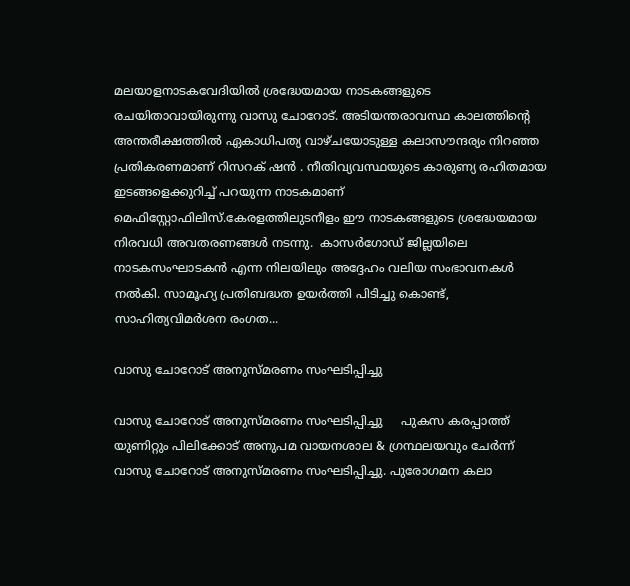മലയാളനാടകവേദിയിൽ ശ്രദ്ധേയമായ നാടകങ്ങളുടെ രചയിതാവായിരുന്നു വാസു ചോറോട്. അടിയന്തരാവസ്ഥ കാലത്തിൻ്റെ അന്തരീക്ഷത്തിൽ ഏകാധിപത്യ വാഴ്ചയോടുള്ള കലാസൗന്ദര്യം നിറഞ്ഞ പ്രതികരണമാണ് റിസറക് ഷൻ . നീതിവ്യവസ്ഥയുടെ കാരുണ്യ രഹിതമായ ഇടങ്ങളെക്കുറിച്ച് പറയുന്ന നാടകമാണ് മെഫിസ്റ്റോഫിലിസ്.കേരളത്തിലുടനീളം ഈ നാടകങ്ങളുടെ ശ്രദ്ധേയമായ നിരവധി അവതരണങ്ങൾ നടന്നു.  കാസർഗോഡ് ജില്ലയിലെ നാടകസംഘാടകൻ എന്ന നിലയിലും അദ്ദേഹം വലിയ സംഭാവനകൾ നൽകി. സാമൂഹ്യ പ്രതിബദ്ധത ഉയർത്തി പിടിച്ചു കൊണ്ട്, സാഹിത്യവിമർശന രംഗത...

വാസു ചോറോട് അനുസ്മരണം സംഘടിപ്പിച്ചു

വാസു ചോറോട് അനുസ്മരണം സംഘടിപ്പിച്ചു     പുകസ കരപ്പാത്ത് യുണിറ്റും പിലിക്കോട് അനുപമ വായനശാല & ഗ്രന്ഥലയവും ചേർന്ന് വാസു ചോറോട് അനുസ്മരണം സംഘടിപ്പിച്ചു. പുരോഗമന കലാ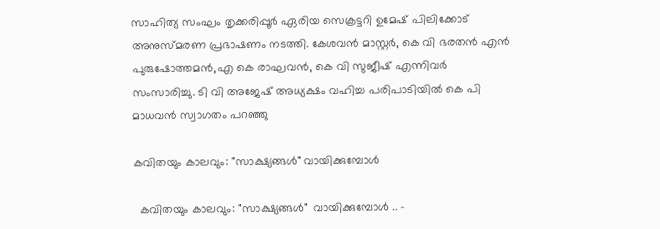സാഹിത്യ സംഘം തൃക്കരിപ്പൂർ ഏരിയ സെക്രട്ടറി ഉമേഷ്‌ പിലിക്കോട് അനുസ്മരണ പ്രഭാഷണം നടത്തി. കേശവൻ മാസ്റ്റർ, കെ വി ഭരതൻ എൻ പുരുഷോത്തമൻ,എ കെ രാഘവൻ, കെ വി സുജീഷ് എന്നിവർ സംസാരിച്ചു. ടി വി അജേഷ് അധ്യക്ഷം വഹിച്ച പരിപാടിയിൽ കെ പി മാധവൻ സ്വാഗതം പറഞ്ഞു

കവിതയും കാലവും: "സാക്ഷ്യങ്ങൾ" വായിക്കുമ്പോൾ

  കവിതയും കാലവും: "സാക്ഷ്യങ്ങൾ"  വായിക്കുമ്പോൾ .. -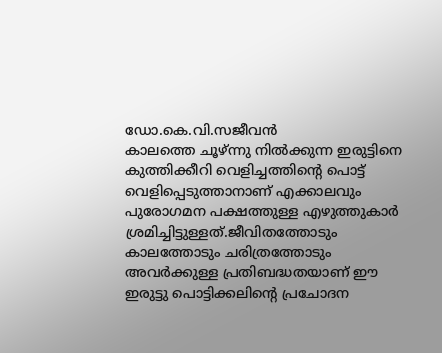ഡോ.കെ.വി.സജീവൻ                          കാലത്തെ ചൂഴ്ന്നു നിൽക്കുന്ന ഇരുട്ടിനെ  കുത്തിക്കീറി വെളിച്ചത്തിൻ്റെ പൊട്ട് വെളിപ്പെടുത്താനാണ് എക്കാലവും പുരോഗമന പക്ഷത്തുള്ള എഴുത്തുകാർ ശ്രമിച്ചിട്ടുള്ളത്.ജീവിതത്തോടും കാലത്തോടും ചരിത്രത്തോടും അവർക്കുള്ള പ്രതിബദ്ധതയാണ് ഈ ഇരുട്ടു പൊട്ടിക്കലിൻ്റെ പ്രചോദന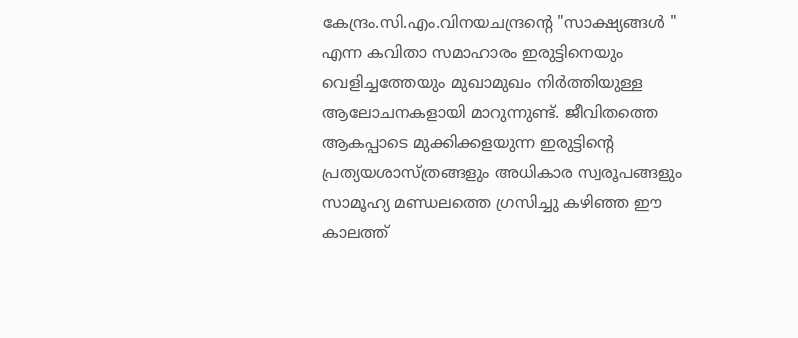കേന്ദ്രം.സി.എം.വിനയചന്ദ്രൻ്റെ "സാക്ഷ്യങ്ങൾ " എന്ന കവിതാ സമാഹാരം ഇരുട്ടിനെയും വെളിച്ചത്തേയും മുഖാമുഖം നിർത്തിയുള്ള ആലോചനകളായി മാറുന്നുണ്ട്. ജീവിതത്തെ ആകപ്പാടെ മുക്കിക്കളയുന്ന ഇരുട്ടിൻ്റെ പ്രത്യയശാസ്ത്രങ്ങളും അധികാര സ്വരൂപങ്ങളും സാമൂഹ്യ മണ്ഡലത്തെ ഗ്രസിച്ചു കഴിഞ്ഞ ഈ കാലത്ത്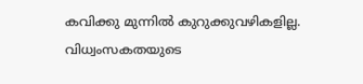കവിക്കു മുന്നിൽ കുറുക്കുവഴികളില്ല. വിധ്വംസകതയുടെ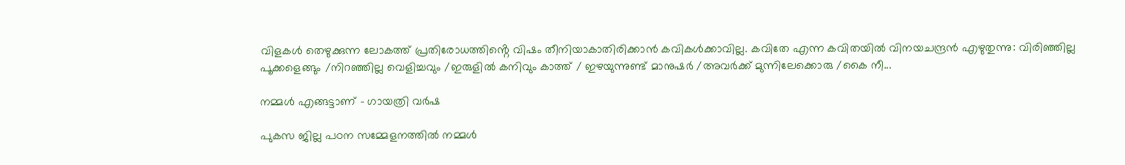വിളകൾ തെഴുക്കുന്ന ലോകത്ത് പ്രതിരോധത്തിൻ്റെ വിഷം തീനിയാകാതിരിക്കാൻ കവികൾക്കാവില്ല. കവിതേ എന്ന കവിതയിൽ വിനയചന്ദ്രൻ എഴുതുന്നു: വിരിഞ്ഞില്ല പൂക്കളെങ്ങും /നിറഞ്ഞില്ല വെളിച്ചവും /ഇരുളിൽ കനിവും കാത്ത് / ഇഴയുന്നുണ്ട് മാനുഷർ /അവർക്ക് മുന്നിലേക്കൊരു /കൈ നീ...

നമ്മള്‍ എങ്ങട്ടാണ് - ഗായത്രി വര്‍ഷ

പുകസ ജില്ല പഠന സമ്മേളനത്തില്‍ നമ്മള്‍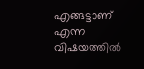എങ്ങട്ടാണ് എന്ന വിഷയത്തില്‍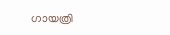ഗായത്രി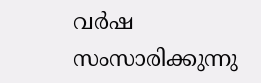വര്‍ഷ  സംസാരിക്കുന്നു